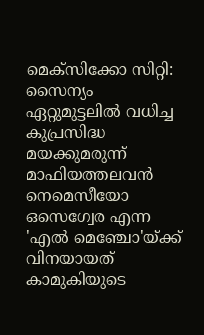മെക്‌സിക്കോ സിറ്റി: സൈന്യം ഏറ്റുമുട്ടലിൽ വധിച്ച കുപ്രസിദ്ധ മയക്കുമരുന്ന് മാഫിയത്തലവൻ നെമെസീയോ ഒസെഗ്വേര എന്ന 'എൽ മെഞ്ചോ'യ്ക്ക് വിനയായത് കാമുകിയുടെ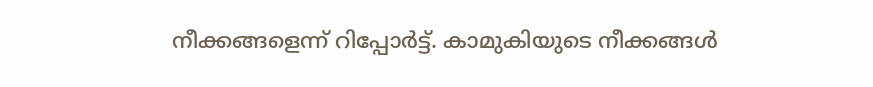നീക്കങ്ങളെന്ന് റിപ്പോർട്ട്. കാമുകിയുടെ നീക്കങ്ങൾ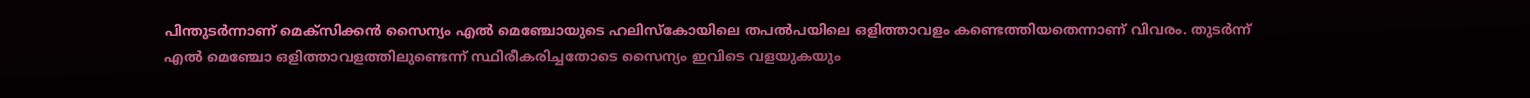പിന്തുടർന്നാണ് മെക്‌സിക്കൻ സൈന്യം എൽ മെഞ്ചോയുടെ ഹലിസ്‌കോയിലെ തപൽപയിലെ ഒളിത്താവളം കണ്ടെത്തിയതെന്നാണ് വിവരം. തുടർന്ന് എൽ മെഞ്ചോ ഒളിത്താവളത്തിലുണ്ടെന്ന് സ്ഥിരീകരിച്ചതോടെ സൈന്യം ഇവിടെ വളയുകയും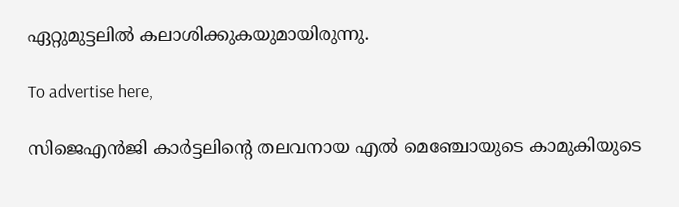ഏറ്റുമുട്ടലിൽ കലാശിക്കുകയുമായിരുന്നു.

To advertise here,

സിജെഎൻജി കാർട്ടലിന്റെ തലവനായ എൽ മെഞ്ചോയുടെ കാമുകിയുടെ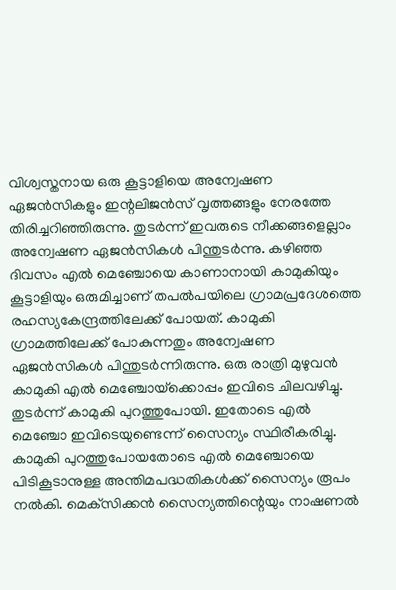വിശ്വസ്തനായ ഒരു കൂട്ടാളിയെ അന്വേഷണ ഏജൻസികളും ഇന്റലിജൻസ് വൃത്തങ്ങളും നേരത്തേ തിരിച്ചറിഞ്ഞിരുന്നു. തുടർന്ന് ഇവരുടെ നീക്കങ്ങളെല്ലാം അന്വേഷണ ഏജൻസികൾ പിന്തുടർന്നു. കഴിഞ്ഞ ദിവസം എൽ മെഞ്ചോയെ കാണാനായി കാമുകിയും കൂട്ടാളിയും ഒരുമിച്ചാണ് തപൽപയിലെ ഗ്രാമപ്രദേശത്തെ രഹസ്യകേന്ദ്രത്തിലേക്ക് പോയത്. കാമുകി ഗ്രാമത്തിലേക്ക് പോകുന്നതും അന്വേഷണ ഏജൻസികൾ പിന്തുടർന്നിരുന്നു. ഒരു രാത്രി മുഴുവൻ കാമുകി എൽ മെഞ്ചോയ്‌ക്കൊപ്പം ഇവിടെ ചിലവഴിച്ചു. തുടർന്ന് കാമുകി പുറത്തുപോയി. ഇതോടെ എൽ മെഞ്ചോ ഇവിടെയുണ്ടെന്ന് സൈന്യം സ്ഥിരീകരിച്ചു. കാമുകി പുറത്തുപോയതോടെ എൽ മെഞ്ചോയെ പിടികൂടാനുള്ള അന്തിമപദ്ധതികൾക്ക് സൈന്യം രൂപം നൽകി. മെക്‌സിക്കൻ സൈന്യത്തിന്റെയും നാഷണൽ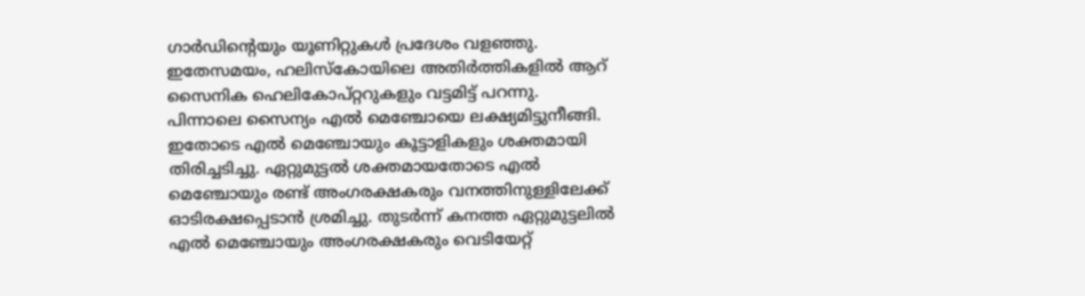ഗാർഡിന്റെയും യൂണിറ്റുകൾ പ്രദേശം വളഞ്ഞു. ഇതേസമയം, ഹലിസ്‌കോയിലെ അതിർത്തികളിൽ ആറ് സൈനിക ഹെലികോപ്റ്ററുകളും വട്ടമിട്ട് പറന്നു. പിന്നാലെ സൈന്യം എൽ മെഞ്ചോയെ ലക്ഷ്യമിട്ടുനീങ്ങി. ഇതോടെ എൽ മെഞ്ചോയും കൂട്ടാളികളും ശക്തമായി തിരിച്ചടിച്ചു. ഏറ്റുമുട്ടൽ ശക്തമായതോടെ എൽ മെഞ്ചോയും രണ്ട് അംഗരക്ഷകരും വനത്തിനുള്ളിലേക്ക് ഓടിരക്ഷപ്പെടാൻ ശ്രമിച്ചു. തുടർന്ന് കനത്ത ഏറ്റുമുട്ടലിൽ എൽ മെഞ്ചോയും അംഗരക്ഷകരും വെടിയേറ്റ്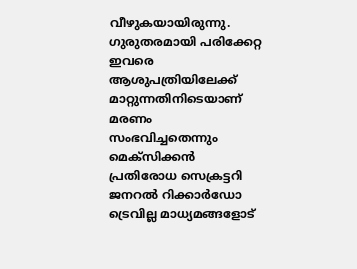വീഴുകയായിരുന്നു. ഗുരുതരമായി പരിക്കേറ്റ ഇവരെ ആശുപത്രിയിലേക്ക് മാറ്റുന്നതിനിടെയാണ് മരണം സംഭവിച്ചതെന്നും മെക്‌സിക്കൻ പ്രതിരോധ സെക്രട്ടറി ജനറൽ റിക്കാർഡോ ട്രെവില്ല മാധ്യമങ്ങളോട്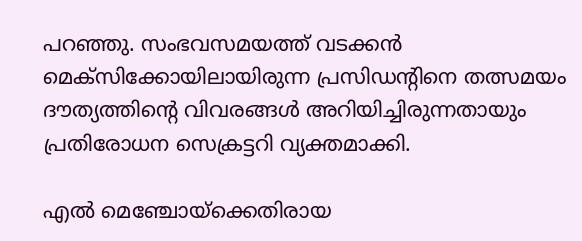പറഞ്ഞു. സംഭവസമയത്ത് വടക്കൻ മെക്‌സിക്കോയിലായിരുന്ന പ്രസിഡന്റിനെ തത്സമയം ദൗത്യത്തിന്റെ വിവരങ്ങൾ അറിയിച്ചിരുന്നതായും പ്രതിരോധന സെക്രട്ടറി വ്യക്തമാക്കി.

എൽ മെഞ്ചോയ്‌ക്കെതിരായ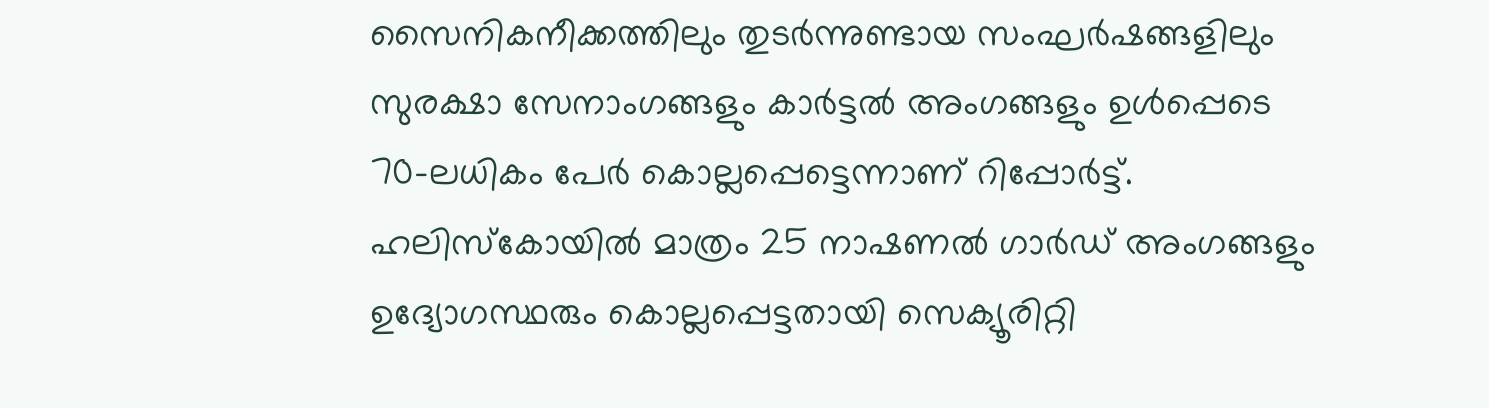സൈനികനീക്കത്തിലും തുടർന്നുണ്ടായ സംഘർഷങ്ങളിലും സുരക്ഷാ സേനാംഗങ്ങളും കാർട്ടൽ അംഗങ്ങളും ഉൾപ്പെടെ 70-ലധികം പേർ കൊല്ലപ്പെട്ടെന്നാണ് റിപ്പോർട്ട്. ഹലിസ്‌കോയിൽ മാത്രം 25 നാഷണൽ ഗാർഡ് അംഗങ്ങളും ഉദ്യോഗസ്ഥരും കൊല്ലപ്പെട്ടതായി സെക്യൂരിറ്റി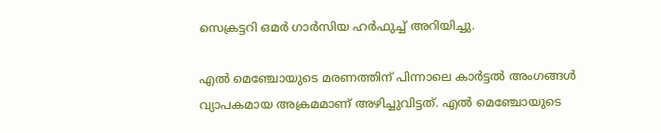സെക്രട്ടറി ഒമർ ഗാർസിയ ഹർഫുച്ച് അറിയിച്ചു.

എൽ മെഞ്ചോയുടെ മരണത്തിന് പിന്നാലെ കാർട്ടൽ അംഗങ്ങൾ വ്യാപകമായ അക്രമമാണ് അഴിച്ചുവിട്ടത്. എൽ മെഞ്ചോയുടെ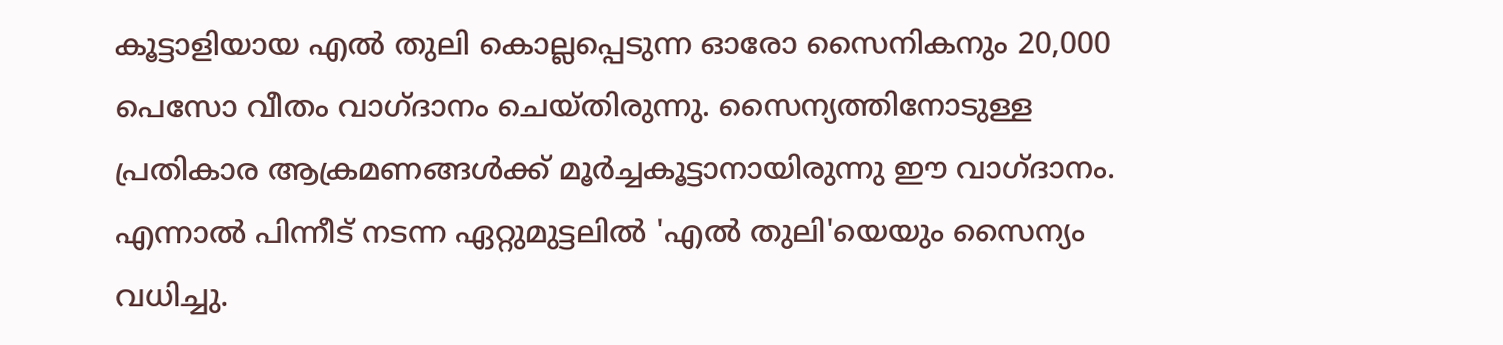കൂട്ടാളിയായ എൽ തുലി കൊല്ലപ്പെടുന്ന ഓരോ സൈനികനും 20,000 പെസോ വീതം വാഗ്ദാനം ചെയ്തിരുന്നു. സൈന്യത്തിനോടുള്ള പ്രതികാര ആക്രമണങ്ങൾക്ക് മൂർച്ചകൂട്ടാനായിരുന്നു ഈ വാഗ്ദാനം. എന്നാൽ പിന്നീട് നടന്ന ഏറ്റുമുട്ടലിൽ 'എൽ തുലി'യെയും സൈന്യം വധിച്ചു.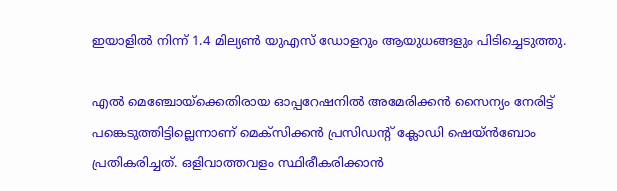ഇയാളിൽ നിന്ന് 1.4 മില്യൺ യുഎസ് ഡോളറും ആയുധങ്ങളും പിടിച്ചെടുത്തു.

എൽ മെഞ്ചോയ്‌ക്കെതിരായ ഓപ്പറേഷനിൽ അമേരിക്കൻ സൈന്യം നേരിട്ട് പങ്കെടുത്തിട്ടില്ലെന്നാണ് മെക്‌സിക്കൻ പ്രസിഡന്റ് ക്ലോഡി ഷെയ്ൻബോം പ്രതികരിച്ചത്. ഒളിവാത്തവളം സ്ഥിരീകരിക്കാൻ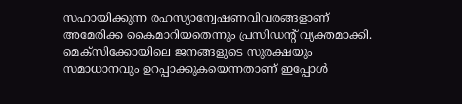സഹായിക്കുന്ന രഹസ്യാന്വേഷണവിവരങ്ങളാണ് അമേരിക്ക കൈമാറിയതെന്നും പ്രസിഡന്റ് വ്യക്തമാക്കി. മെക്‌സിക്കോയിലെ ജനങ്ങളുടെ സുരക്ഷയും സമാധാനവും ഉറപ്പാക്കുകയെന്നതാണ് ഇപ്പോൾ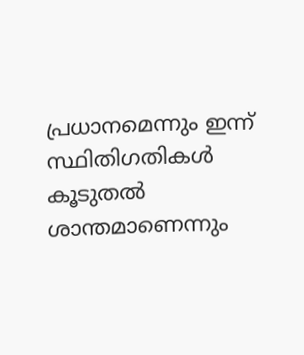പ്രധാനമെന്നും ഇന്ന് സ്ഥിതിഗതികൾ കൂടുതൽ ശാന്തമാണെന്നും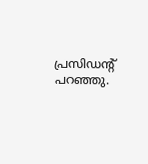പ്രസിഡന്റ് പറഞ്ഞു.